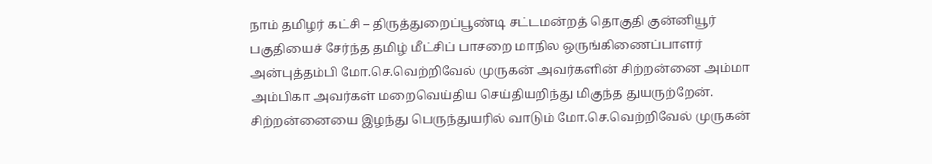நாம் தமிழர் கட்சி – திருத்துறைப்பூண்டி சட்டமன்றத் தொகுதி குன்னியூர் பகுதியைச் சேர்ந்த தமிழ் மீட்சிப் பாசறை மாநில ஒருங்கிணைப்பாளர் அன்புத்தம்பி மோ.செ.வெற்றிவேல் முருகன் அவர்களின் சிற்றன்னை அம்மா அம்பிகா அவர்கள் மறைவெய்திய செய்தியறிந்து மிகுந்த துயருற்றேன்.
சிற்றன்னையை இழந்து பெருந்துயரில் வாடும் மோ.செ.வெற்றிவேல் முருகன்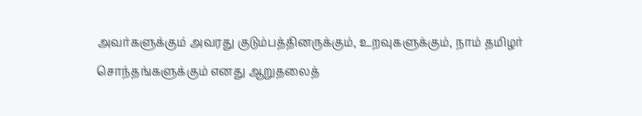அவர்களுக்கும் அவரது குடும்பத்தினருக்கும், உறவுகளுக்கும், நாம் தமிழர் சொந்தங்களுக்கும் எனது ஆறுதலைத்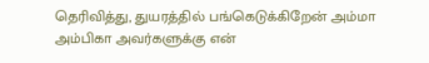தெரிவித்து, துயரத்தில் பங்கெடுக்கிறேன் அம்மா அம்பிகா அவர்களுக்கு என்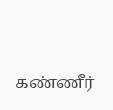கண்ணீர்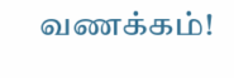வணக்கம்!